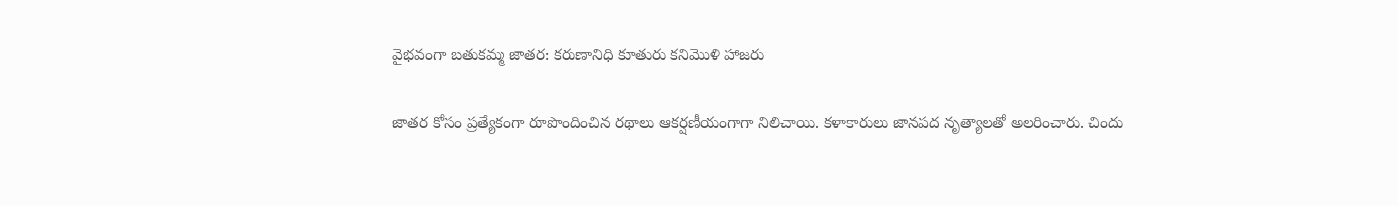వైభవంగా బతుకమ్మ జాతర: కరుణానిధి కూతురు కనిమొళి హాజరు

జాతర కోసం ప్రత్యేకంగా రూపొందించిన రథాలు ఆకర్షణీయంగాగా నిలిచాయి. కళాకారులు జానపద నృత్యాలతో అలరించారు. చిందు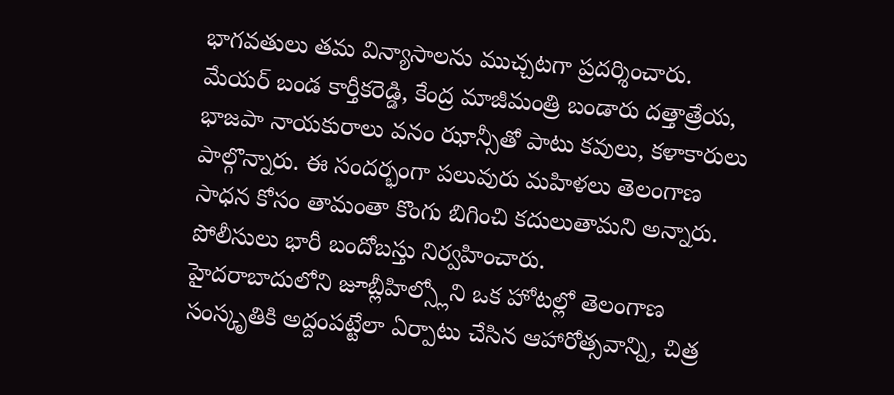భాగవతులు తమ విన్యాసాలను ముచ్చటగా ప్రదర్శించారు. మేయర్ బండ కార్తీకరెడ్డి, కేంద్ర మాజీమంత్రి బండారు దత్తాత్రేయ, భాజపా నాయకురాలు వనం ఝాన్సీతో పాటు కవులు, కళాకారులు పాల్గొన్నారు. ఈ సందర్భంగా పలువురు మహిళలు తెలంగాణ సాధన కోసం తామంతా కొంగు బిగించి కదులుతామని అన్నారు. పోలీసులు భారీ బందోబస్తు నిర్వహించారు.
హైదరాబాదులోని జూబ్లీహిల్స్లోని ఒక హోటల్లో తెలంగాణ సంస్కృతికి అద్దంపట్టేలా ఏర్పాటు చేసిన ఆహారోత్సవాన్ని, చిత్ర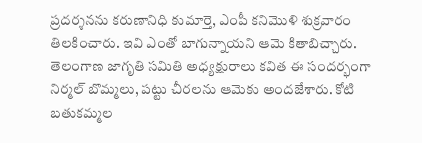ప్రదర్శనను కరుణానిధి కుమార్తె, ఎంపీ కనిమొళి శుక్రవారం తిలకించారు. ఇవి ఎంతో బాగున్నాయని ఆమె కితాబిచ్చారు. తెలంగాణ జాగృతి సమితి అధ్యక్షురాలు కవిత ఈ సందర్భంగా నిర్మల్ బొమ్మలు, పట్టు చీరలను ఆమెకు అందజేశారు. కోటి బతుకమ్మల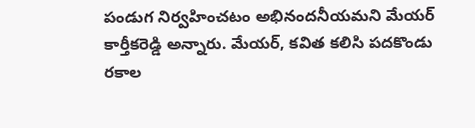పండుగ నిర్వహించటం అభినందనీయమని మేయర్ కార్తీకరెడ్డి అన్నారు. మేయర్, కవిత కలిసి పదకొండు రకాల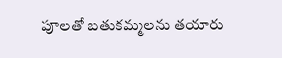పూలతో బతుకమ్మలను తయారు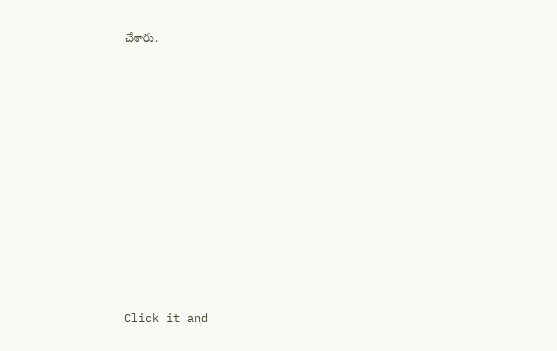చేశారు.












Click it and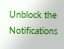Unblock the Notifications